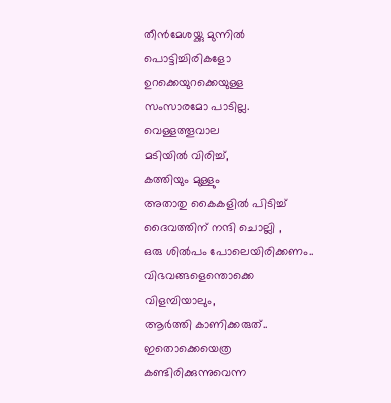തീൻമേശയ്ക്കു മുന്നിൽ
പൊട്ടിച്ചിരികളോ
ഉറക്കെയുറക്കെയുള്ള
സംസാരമോ പാടില്ല.
വെള്ളത്തൂവാല
മടിയിൽ വിരിച്ച്,
കത്തിയും മുള്ളും
അതാതു കൈകളിൽ പിടിച്ച്
ദൈവത്തിന് നന്ദി ചൊല്ലി ,
ഒരു ശിൽപം പോലെയിരിക്കണം..
വിഭവങ്ങളെന്തൊക്കെ
വിളമ്പിയാലും,
ആർത്തി കാണിക്കരുത്..
ഇതൊക്കെയെത്ര
കണ്ടിരിക്കുന്നുവെന്ന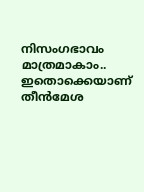നിസംഗഭാവം മാത്രമാകാം..
ഇതൊക്കെയാണ്
തീൻമേശ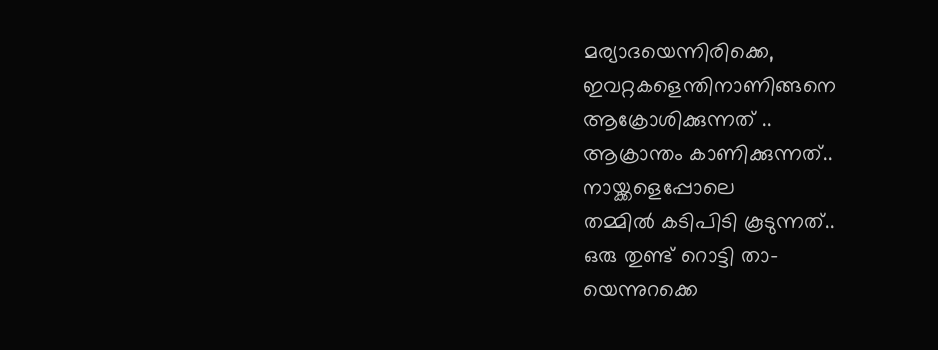മര്യാദയെന്നിരിക്കെ,
ഇവറ്റകളെന്തിനാണിങ്ങനെ
ആക്രോശിക്കുന്നത് ..
ആക്രാന്തം കാണിക്കുന്നത്..
നായ്ക്കളെപ്പോലെ
തമ്മിൽ കടിപിടി കൂടുന്നത്..
ഒരു തുണ്ട് റൊട്ടി താ-
യെന്നുറക്കെ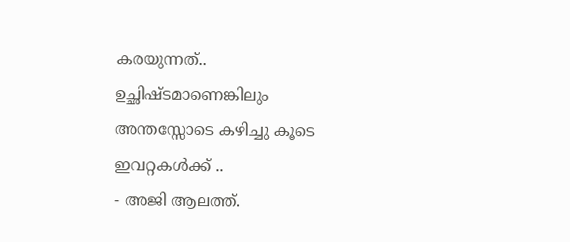കരയുന്നത്..
ഉച്ഛിഷ്ടമാണെങ്കിലും
അന്തസ്സോടെ കഴിച്ചു കൂടെ
ഇവറ്റകൾക്ക് ..
- അജി ആലത്ത്.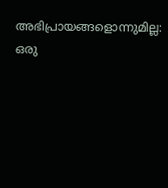അഭിപ്രായങ്ങളൊന്നുമില്ല:
ഒരു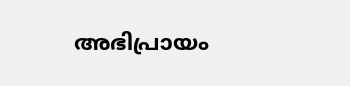അഭിപ്രായം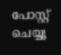പോസ്റ്റ് ചെയ്യൂ